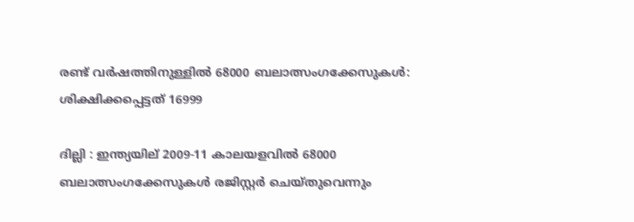രണ്ട് വര്‍ഷത്തിനുള്ളില്‍ 68000 ബലാത്സംഗക്കേസുകള്‍: ശിക്ഷിക്കപ്പെട്ടത് 16999

ദില്ലി : ഇന്ത്യയില് 2009-11 കാലയളവില്‍ 68000 ബലാത്സംഗക്കേസുകള്‍ രജിസ്റ്റര്‍ ചെയ്തുവെന്നും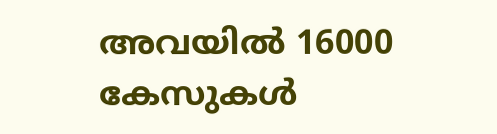അവയില്‍ 16000 കേസുകള്‍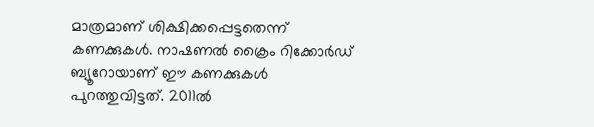മാത്രമാണ് ശിക്ഷിക്കപ്പെട്ടതെന്ന് കണക്കുകള്‍. നാഷണല്‍ ക്രൈം റിക്കോര്‍ഡ് ബ്യൂറോയാണ് ഈ കണക്കുകള്‍ പുറത്തുവിട്ടത്. 2011ല്‍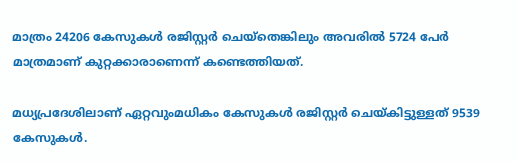മാത്രം 24206 കേസുകള്‍ രജിസ്റ്റര്‍ ചെയ്‌തെങ്കിലും അവരില്‍ 5724 പേര്‍ മാത്രമാണ് കുറ്റക്കാരാണെന്ന് കണ്ടെത്തിയത്.

മധ്യപ്രദേശിലാണ് ഏറ്റവുംമധികം കേസുകള്‍ രജിസ്റ്റര്‍ ചെയ്കിട്ടുള്ളത് 9539 കേസുകള്‍.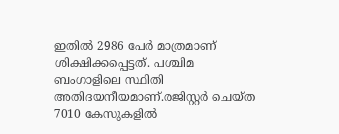ഇതില്‍ 2986 പേര്‍ മാത്രമാണ് ശിക്ഷിക്കപ്പെട്ടത്. പശ്ചിമ ബംഗാളിലെ സ്ഥിതി അതിദയനീയമാണ്.രജിസ്റ്റര്‍ ചെയ്ത 7010 കേസുകളില്‍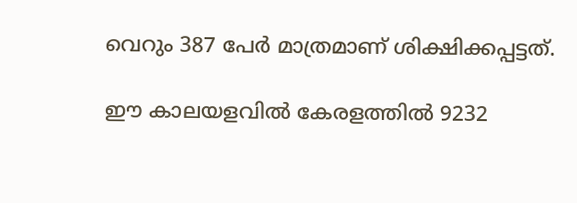വെറും 387 പേര്‍ മാത്രമാണ് ശിക്ഷിക്കപ്പട്ടത്.

ഈ കാലയളവില്‍ കേരളത്തില്‍ 9232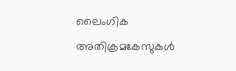ലൈംഗിക അതിക്രമകേസുകള്‍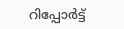റിപ്പോര്‍ട്ട്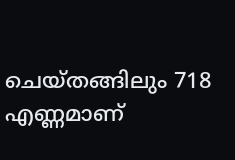ചെയ്തങ്ങിലും 718 എണ്ണമാണ്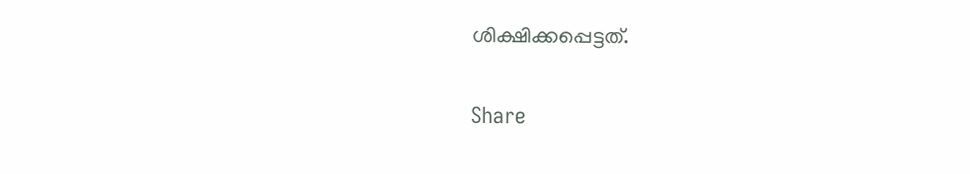ശിക്ഷിക്കപ്പെട്ടത്.

Share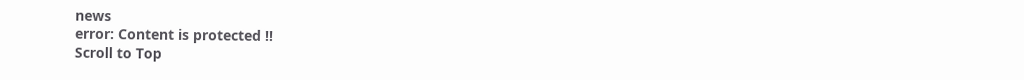news
error: Content is protected !!
Scroll to Top